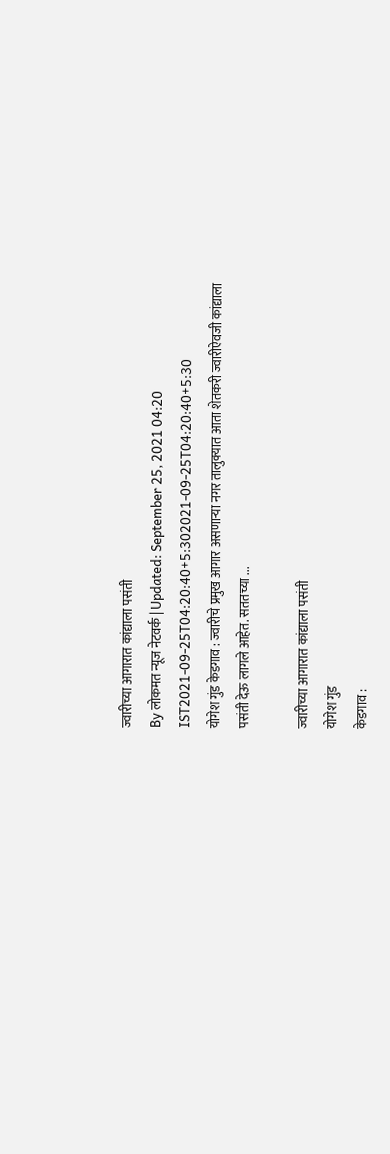ज्वारीच्या आगारात कांद्याला पसंती
By लोकमत न्यूज नेटवर्क | Updated: September 25, 2021 04:20 IST2021-09-25T04:20:40+5:302021-09-25T04:20:40+5:30
योगेश गुंड केडगाव : ज्वारीचे प्रमुख आगार असणाऱ्या नगर तालुक्यात आता शेतकरी ज्वारीऐवजी कांद्याला पसंती देऊ लागले आहेत. सततच्या ...

ज्वारीच्या आगारात कांद्याला पसंती
योगेश गुंड
केडगाव :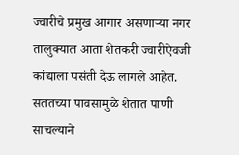ज्वारीचे प्रमुख आगार असणाऱ्या नगर तालुक्यात आता शेतकरी ज्वारीऐवजी कांद्याला पसंती देऊ लागले आहेत. सततच्या पावसामुळे शेतात पाणी साचल्याने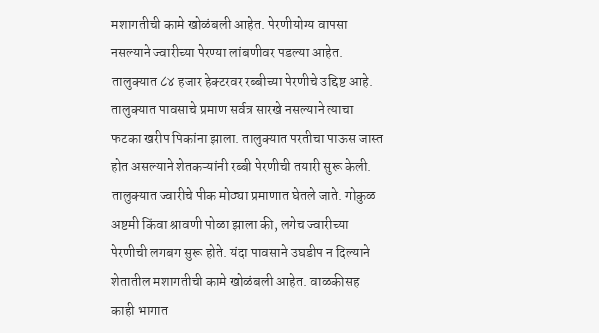मशागतीची कामे खोळंबली आहेत. पेरणीयोग्य वापसा नसल्याने ज्वारीच्या पेरण्या लांबणीवर पडल्या आहेत. तालुक्यात ८४ हजार हेक्टरवर रब्बीच्या पेरणीचे उद्दिष्ट आहे.
तालुक्यात पावसाचे प्रमाण सर्वत्र सारखे नसल्याने त्याचा फटका खरीप पिकांना झाला. तालुक्यात परतीचा पाऊस जास्त होत असल्याने शेतकऱ्यांनी रब्बी पेरणीची तयारी सुरू केली. तालुक्यात ज्वारीचे पीक मोठ्या प्रमाणात घेतले जाते. गोकुळ अष्टमी किंवा श्रावणी पोळा झाला की, लगेच ज्वारीच्या पेरणीची लगबग सुरू होते. यंदा पावसाने उघडीप न दिल्याने शेतातील मशागतीची कामे खोळंबली आहेत. वाळकीसह काही भागात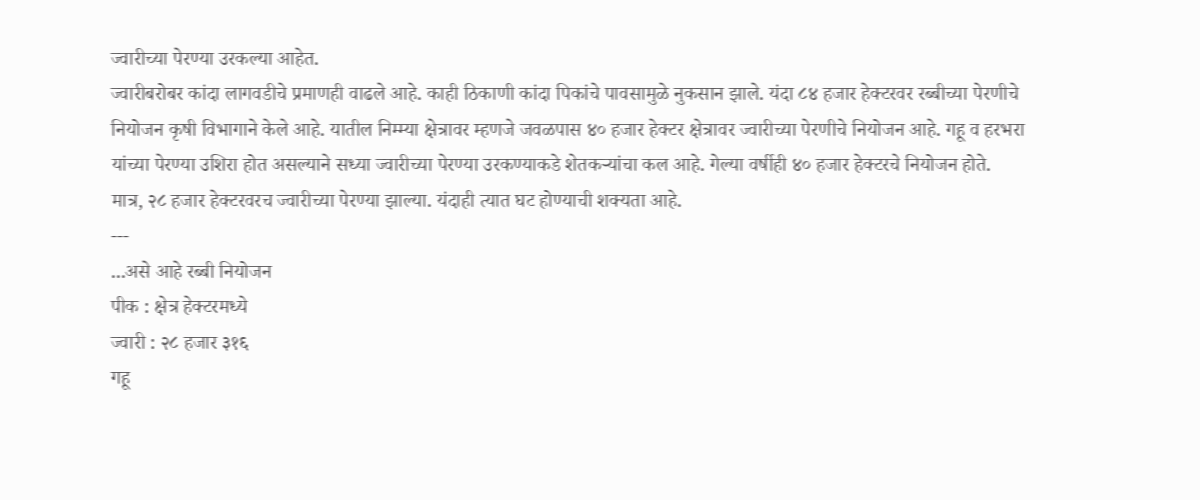ज्वारीच्या पेरण्या उरकल्या आहेत.
ज्वारीबरोबर कांदा लागवडीचे प्रमाणही वाढले आहे. काही ठिकाणी कांदा पिकांचे पावसामुळे नुकसान झाले. यंदा ८४ हजार हेक्टरवर रब्बीच्या पेरणीचे नियोजन कृषी विभागाने केले आहे. यातील निम्म्या क्षेत्रावर म्हणजे जवळपास ४० हजार हेक्टर क्षेत्रावर ज्वारीच्या पेरणीचे नियोजन आहे. गहू व हरभरा यांच्या पेरण्या उशिरा होत असल्याने सध्या ज्वारीच्या पेरण्या उरकण्याकडे शेतकऱ्यांचा कल आहे. गेल्या वर्षीही ४० हजार हेक्टरचे नियोजन होते. मात्र, २८ हजार हेक्टरवरच ज्वारीच्या पेरण्या झाल्या. यंदाही त्यात घट होण्याची शक्यता आहे.
---
...असे आहे रब्बी नियोजन
पीक : क्षेत्र हेक्टरमध्ये
ज्वारी : २८ हजार ३१६
गहू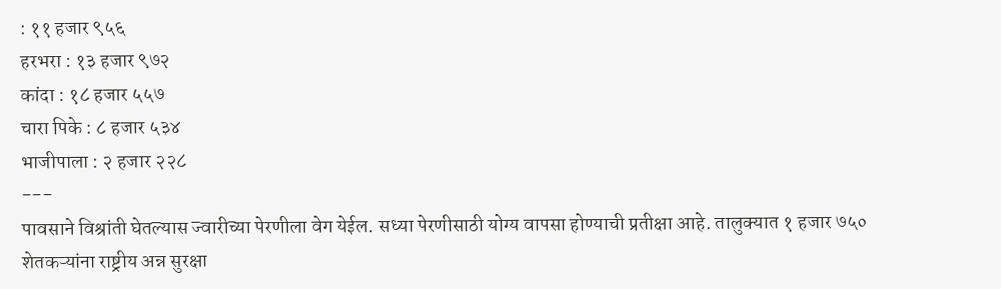: ११ हजार ९५६
हरभरा : १३ हजार ९७२
कांदा : १८ हजार ५५७
चारा पिके : ८ हजार ५३४
भाजीपाला : २ हजार २२८
---
पावसाने विश्रांती घेतल्यास ज्वारीच्या पेरणीला वेग येईल. सध्या पेरणीसाठी योग्य वापसा होण्याची प्रतीक्षा आहे. तालुक्यात १ हजार ७५० शेतकऱ्यांना राष्ट्रीय अन्न सुरक्षा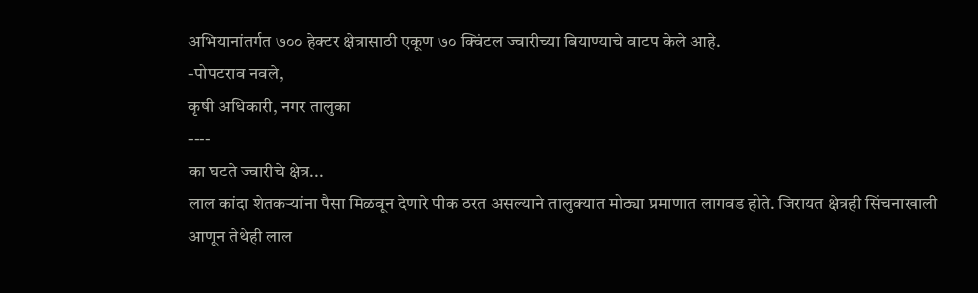अभियानांतर्गत ७०० हेक्टर क्षेत्रासाठी एकूण ७० क्विंटल ज्वारीच्या बियाण्याचे वाटप केले आहे.
-पोपटराव नवले,
कृषी अधिकारी, नगर तालुका
----
का घटते ज्वारीचे क्षेत्र...
लाल कांदा शेतकऱ्यांना पैसा मिळवून देणारे पीक ठरत असल्याने तालुक्यात मोठ्या प्रमाणात लागवड होते. जिरायत क्षेत्रही सिंचनाखाली आणून तेथेही लाल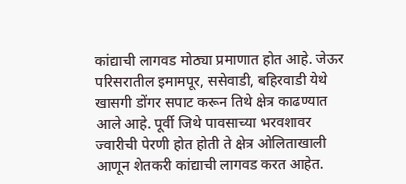कांद्याची लागवड मोठ्या प्रमाणात होत आहे. जेऊर परिसरातील इमामपूर, ससेवाडी, बहिरवाडी येथे खासगी डोंगर सपाट करून तिथे क्षेत्र काढण्यात आले आहे. पूर्वी जिथे पावसाच्या भरवशावर ज्वारीची पेरणी होत होती ते क्षेत्र ओलिताखाली आणून शेतकरी कांद्याची लागवड करत आहेत.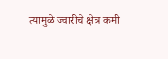त्यामुळे ज्वारीचे क्षेत्र कमी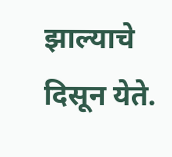झाल्याचे दिसून येते.